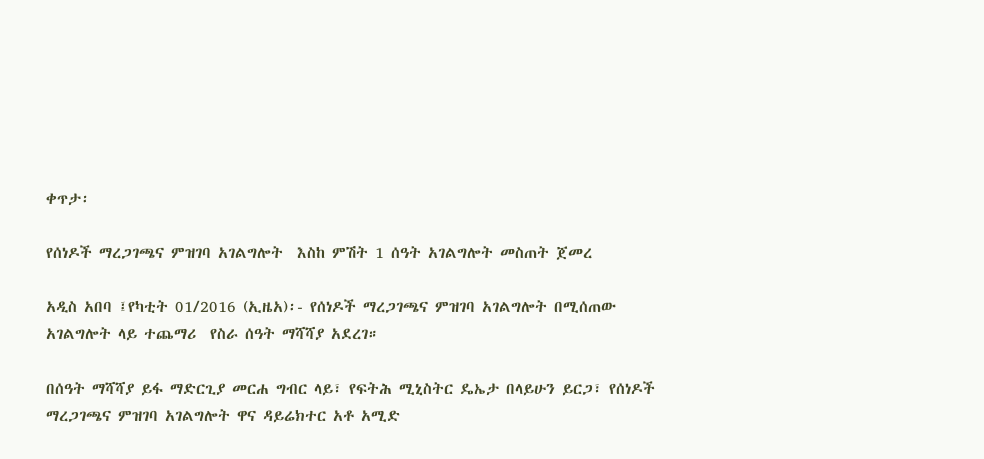ቀጥታ፡

የሰነዶች ማረጋገጫና ምዝገባ አገልግሎት  እስከ ምሽት 1 ሰዓት አገልግሎት መስጠት ጀመረ

አዲስ አበባ ፤የካቲት 01/2016 (ኢዜአ)፡- የሰነዶች ማረጋገጫና ምዝገባ አገልግሎት በሚሰጠው አገልግሎት ላይ ተጨማሪ  የስራ ሰዓት ማሻሻያ አደረገ።

በሰዓት ማሻሻያ ይፋ ማድርጊያ መርሐ ግብር ላይ፣ የፍትሕ ሚኒስትር ዴኤታ በላይሁን ይርጋ፣ የሰነዶች ማረጋገጫና ምዝገባ አገልግሎት ዋና ዳይሬክተር አቶ አሚድ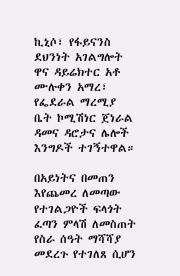ኪኒሶ፣ የፋይናንስ ደህንነት አገልግሎት ዋና ዳይሬክተር አቶ ሙሉቀን አማረ፣ የፌደራል ማረሚያ ቤት ኮሚሽነር ጀነራል ዳመና ዳሮታና ሌሎች እንግዶች ተገኝተዋል።

በአይነትና በመጠን እየጨመረ ለመጣው የተገልጋዮች ፍላጎት ፈጣን ምላሽ ለመስጠት የስራ ሰዓት ማሻሻያ መደረጉ የተገለጸ ሲሆን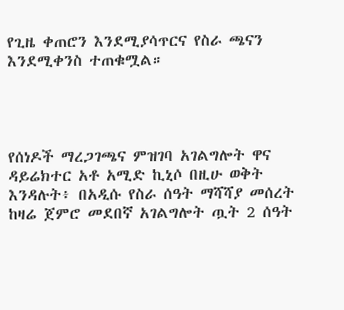የጊዜ ቀጠሮን እንደሚያሳጥርና የስራ ጫናን እንደሚቀንስ ተጠቁሟል።




የሰነዶች ማረጋገጫና ምዝገባ አገልግሎት ዋና ዳይሬክተር አቶ አሚድ ኪኒሶ በዚሁ ወቅት እንዳሉት፥ በአዲሱ የስራ ሰዓት ማሻሻያ መሰረት ከዛሬ ጀምሮ መደበኛ አገልግሎት ጧት 2 ሰዓት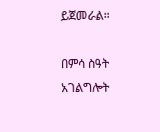ይጀመራል።

በምሳ ስዓት አገልግሎት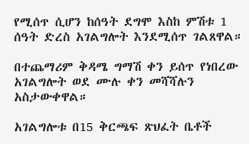የሚሰጥ ሲሆን ከሰዓት ደግሞ እስከ ምሽቱ 1 ሰዓት ድረስ አገልግሎት እንደሚሰጥ ገልጸዋል።

በተጨማሪም ቅዳሜ ግማሽ ቀን ይሰጥ የነበረው አገልግሎት ወደ ሙሉ ቀን መሻሻሉን አስታውቀዋል።

አገልግሎቱ በ15 ቅርጫፍ ጽህፈት ቤቶች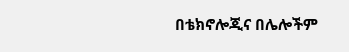በቴክኖሎጂና በሌሎችም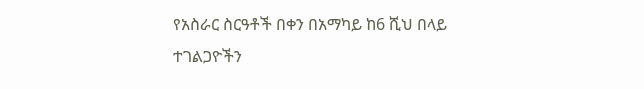የአስራር ስርዓቶች በቀን በአማካይ ከ6 ሺህ በላይ ተገልጋዮችን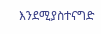እንደሚያስተናግድ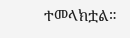ተመላክቷል።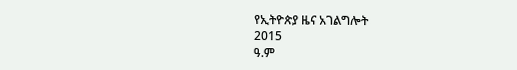የኢትዮጵያ ዜና አገልግሎት
2015
ዓ.ም